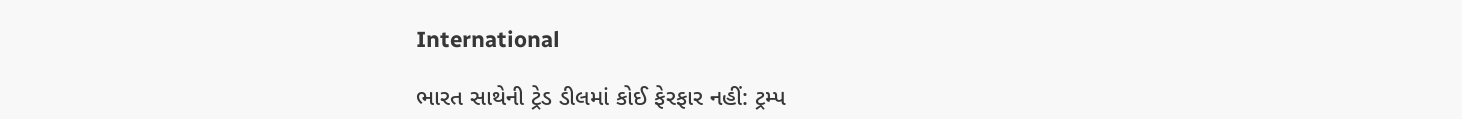International

ભારત સાથેની ટ્રેડ ડીલમાં કોઈ ફેરફાર નહીં: ટ્રમ્પ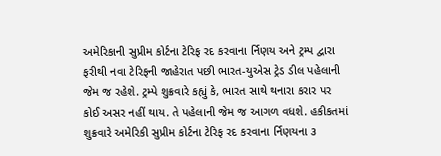અમેરિકાની સુપ્રીમ કોર્ટના ટેરિફ રદ કરવાના ર્નિણય અને ટ્રમ્પ દ્વારા ફરીથી નવા ટેરિફની જાહેરાત પછી ભારત-યુએસ ટ્રેડ ડીલ પહેલાની જેમ જ રહેશે. ટ્રમ્પે શુક્રવારે કહ્યું કે, ભારત સાથે થનારા કરાર પર કોઈ અસર નહીં થાય. તે પહેલાની જેમ જ આગળ વધશે. હકીકતમાં શુક્રવારે અમેરિકી સુપ્રીમ કોર્ટના ટેરિફ રદ કરવાના ર્નિણયના ૩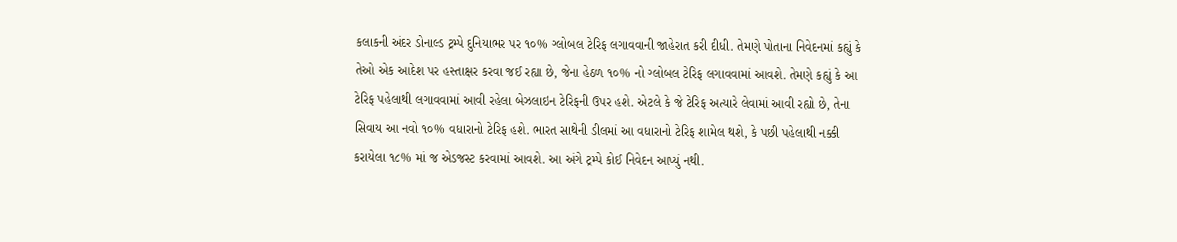કલાકની અંદર ડોનાલ્ડ ટ્રમ્પે દુનિયાભર પર ૧૦% ગ્લોબલ ટેરિફ લગાવવાની જાહેરાત કરી દીધી. તેમણે પોતાના નિવેદનમાં કહ્યું કે તેઓ એક આદેશ પર હસ્તાક્ષર કરવા જઈ રહ્યા છે, જેના હેઠળ ૧૦% નો ગ્લોબલ ટેરિફ લગાવવામાં આવશે. તેમણે કહ્યું કે આ ટેરિફ પહેલાથી લગાવવામાં આવી રહેલા બેઝલાઇન ટેરિફની ઉપર હશે. એટલે કે જે ટેરિફ અત્યારે લેવામાં આવી રહ્યો છે, તેના સિવાય આ નવો ૧૦% વધારાનો ટેરિફ હશે. ભારત સાથેની ડીલમાં આ વધારાનો ટેરિફ શામેલ થશે, કે પછી પહેલાથી નક્કી કરાયેલા ૧૮% માં જ એડજસ્ટ કરવામાં આવશે. આ અંગે ટ્રમ્પે કોઈ નિવેદન આપ્યું નથી.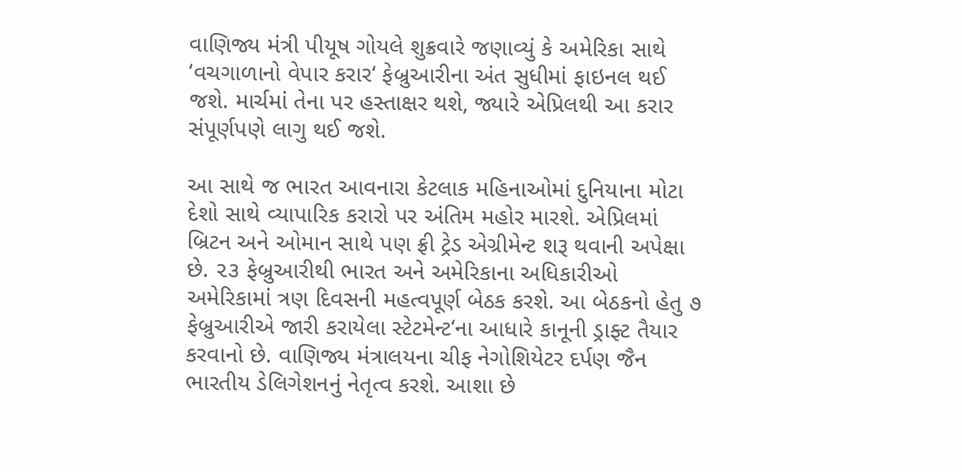વાણિજ્ય મંત્રી પીયૂષ ગોયલે શુક્રવારે જણાવ્યું કે અમેરિકા સાથે ‘વચગાળાનો વેપાર કરાર‘ ફેબ્રુઆરીના અંત સુધીમાં ફાઇનલ થઈ જશે. માર્ચમાં તેના પર હસ્તાક્ષર થશે, જ્યારે એપ્રિલથી આ કરાર સંપૂર્ણપણે લાગુ થઈ જશે.

આ સાથે જ ભારત આવનારા કેટલાક મહિનાઓમાં દુનિયાના મોટા દેશો સાથે વ્યાપારિક કરારો પર અંતિમ મહોર મારશે. એપ્રિલમાં બ્રિટન અને ઓમાન સાથે પણ ફ્રી ટ્રેડ એગ્રીમેન્ટ શરૂ થવાની અપેક્ષા છે. ૨૩ ફેબ્રુઆરીથી ભારત અને અમેરિકાના અધિકારીઓ અમેરિકામાં ત્રણ દિવસની મહત્વપૂર્ણ બેઠક કરશે. આ બેઠકનો હેતુ ૭ ફેબ્રુઆરીએ જારી કરાયેલા સ્ટેટમેન્ટ‘ના આધારે કાનૂની ડ્રાફ્ટ તૈયાર કરવાનો છે. વાણિજ્ય મંત્રાલયના ચીફ નેગોશિયેટર દર્પણ જૈન ભારતીય ડેલિગેશનનું નેતૃત્વ કરશે. આશા છે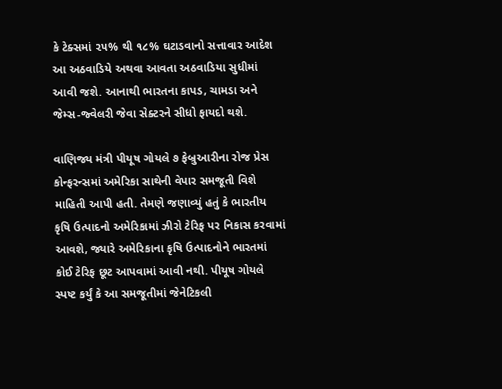કે ટેક્સમાં ૨૫% થી ૧૮% ઘટાડવાનો સત્તાવાર આદેશ આ અઠવાડિયે અથવા આવતા અઠવાડિયા સુધીમાં આવી જશે. આનાથી ભારતના કાપડ, ચામડા અને જેમ્સ-જ્વેલરી જેવા સેક્ટરને સીધો ફાયદો થશે.

વાણિજ્ય મંત્રી પીયૂષ ગોયલે ૭ ફેબ્રુઆરીના રોજ પ્રેસ કોન્ફરન્સમાં અમેરિકા સાથેની વેપાર સમજૂતી વિશે માહિતી આપી હતી. તેમણે જણાવ્યું હતું કે ભારતીય કૃષિ ઉત્પાદનો અમેરિકામાં ઝીરો ટેરિફ પર નિકાસ કરવામાં આવશે, જ્યારે અમેરિકાના કૃષિ ઉત્પાદનોને ભારતમાં કોઈ ટેરિફ છૂટ આપવામાં આવી નથી. પીયૂષ ગોયલે સ્પષ્ટ કર્યું કે આ સમજૂતીમાં જેનેટિકલી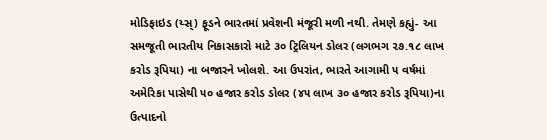મોડિફાઇડ (ય્સ્) ફૂડને ભારતમાં પ્રવેશની મંજૂરી મળી નથી. તેમણે કહ્યું- આ સમજૂતી ભારતીય નિકાસકારો માટે ૩૦ ટ્રિલિયન ડોલર (લગભગ ૨૭.૧૮ લાખ કરોડ રૂપિયા) ના બજારને ખોલશે. આ ઉપરાંત, ભારતે આગામી ૫ વર્ષમાં અમેરિકા પાસેથી ૫૦ હજાર કરોડ ડોલર (૪૫ લાખ ૩૦ હજાર કરોડ રૂપિયા)ના ઉત્પાદનો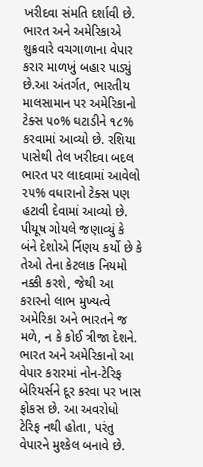ખરીદવા સંમતિ દર્શાવી છે. ભારત અને અમેરિકાએ શુક્રવારે વચગાળાના વેપાર કરાર માળખું બહાર પાડ્યું છે.આ અંતર્ગત, ભારતીય માલસામાન પર અમેરિકાનો ટેક્સ ૫૦% ઘટાડીને ૧૮% કરવામાં આવ્યો છે. રશિયા પાસેથી તેલ ખરીદવા બદલ ભારત પર લાદવામાં આવેલો ૨૫% વધારાનો ટેક્સ પણ હટાવી દેવામાં આવ્યો છે. પીયૂષ ગોયલે જણાવ્યું કે બંને દેશોએ ર્નિણય કર્યો છે કે તેઓ તેના કેટલાક નિયમો નક્કી કરશે, જેથી આ કરારનો લાભ મુખ્યત્વે અમેરિકા અને ભારતને જ મળે, ન કે કોઈ ત્રીજા દેશને. ભારત અને અમેરિકાનો આ વેપાર કરારમાં નોન-ટેરિફ બેરિયર્સને દૂર કરવા પર ખાસ ફોકસ છે. આ અવરોધો ટેરિફ નથી હોતા, પરંતુ વેપારને મુશ્કેલ બનાવે છે.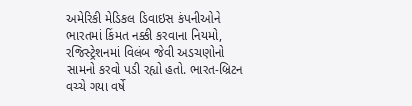અમેરિકી મેડિકલ ડિવાઇસ કંપનીઓને ભારતમાં કિંમત નક્કી કરવાના નિયમો, રજિસ્ટ્રેશનમાં વિલંબ જેવી અડચણોનો સામનો કરવો પડી રહ્યો હતો. ભારત-બ્રિટન વચ્ચે ગયા વર્ષે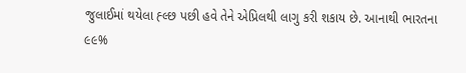જુલાઈમાં થયેલા હ્લ્છ પછી હવે તેને એપ્રિલથી લાગુ કરી શકાય છે. આનાથી ભારતના ૯૯%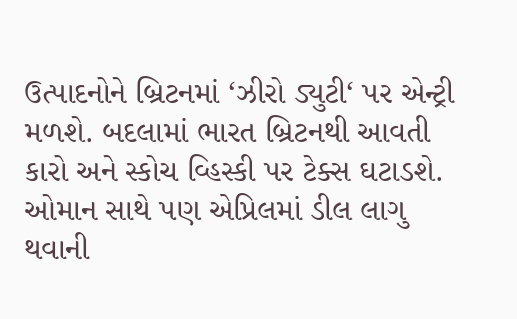ઉત્પાદનોને બ્રિટનમાં ‘ઝીરો ડ્યુટી‘ પર એન્ટ્રી મળશે. બદલામાં ભારત બ્રિટનથી આવતી કારો અને સ્કોચ વ્હિસ્કી પર ટેક્સ ઘટાડશે. ઓમાન સાથે પણ એપ્રિલમાં ડીલ લાગુ થવાની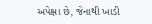અપેક્ષા છે, જેનાથી ખાડી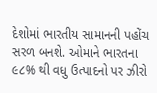દેશોમાં ભારતીય સામાનની પહોંચ સરળ બનશે. ઓમાને ભારતના ૯૮% થી વધુ ઉત્પાદનો પર ઝીરો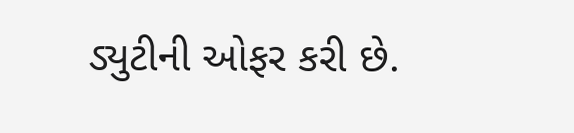ડ્યુટીની ઓફર કરી છે.